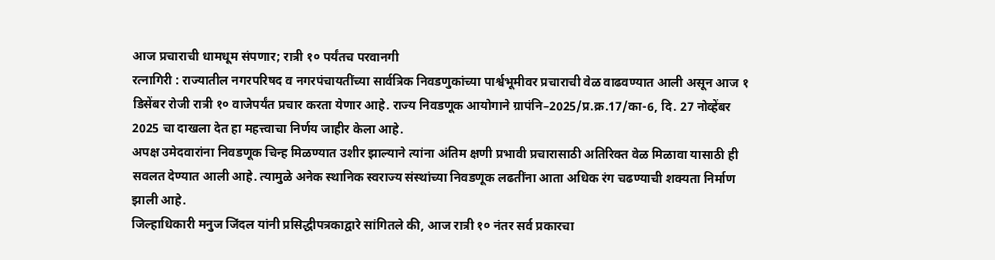आज प्रचाराची धामधूम संपणार; रात्री १० पर्यंतच परवानगी
रत्नागिरी : राज्यातील नगरपरिषद व नगरपंचायतींच्या सार्वत्रिक निवडणुकांच्या पार्श्वभूमीवर प्रचाराची वेळ वाढवण्यात आली असून आज १ डिसेंबर रोजी रात्री १० वाजेपर्यंत प्रचार करता येणार आहे. राज्य निवडणूक आयोगाने ग्रापंनि–2025/प्र.क्र.17/का-6, दि. 27 नोव्हेंबर 2025 चा दाखला देत हा महत्त्वाचा निर्णय जाहीर केला आहे.
अपक्ष उमेदवारांना निवडणूक चिन्ह मिळण्यात उशीर झाल्याने त्यांना अंतिम क्षणी प्रभावी प्रचारासाठी अतिरिक्त वेळ मिळावा यासाठी ही सवलत देण्यात आली आहे. त्यामुळे अनेक स्थानिक स्वराज्य संस्थांच्या निवडणूक लढतींना आता अधिक रंग चढण्याची शक्यता निर्माण झाली आहे.
जिल्हाधिकारी मनुज जिंदल यांनी प्रसिद्धीपत्रकाद्वारे सांगितले की, आज रात्री १० नंतर सर्व प्रकारचा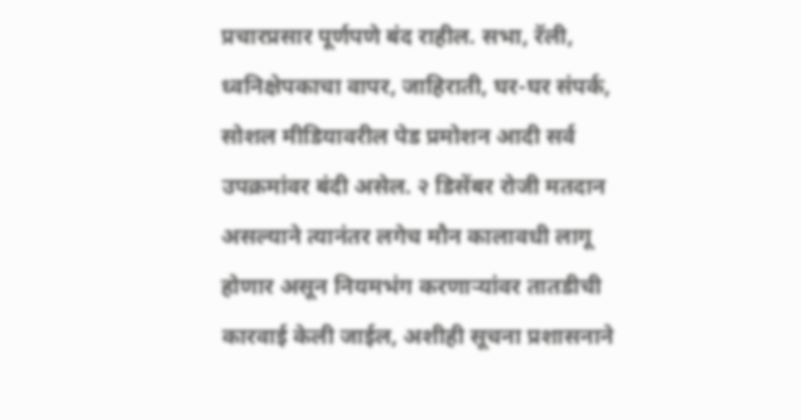प्रचारप्रसार पूर्णपणे बंद राहील. सभा, रॅली, ध्वनिक्षेपकाचा वापर, जाहिराती, घर-घर संपर्क, सोशल मीडियावरील पेड प्रमोशन आदी सर्व उपक्रमांवर बंदी असेल. २ डिसेंबर रोजी मतदान असल्याने त्यानंतर लगेच मौन कालावधी लागू होणार असून नियमभंग करणाऱ्यांवर तातडीची कारवाई केली जाईल, अशीही सूचना प्रशासनाने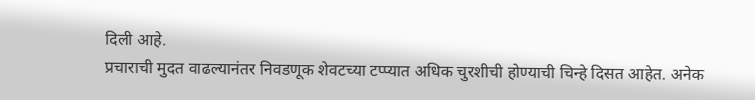दिली आहे.
प्रचाराची मुदत वाढल्यानंतर निवडणूक शेवटच्या टप्प्यात अधिक चुरशीची होण्याची चिन्हे दिसत आहेत. अनेक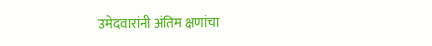उमेदवारांनी अंतिम क्षणांचा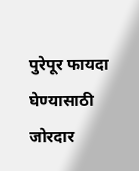पुरेपूर फायदा घेण्यासाठी जोरदार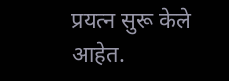प्रयत्न सुरू केले आहेत.